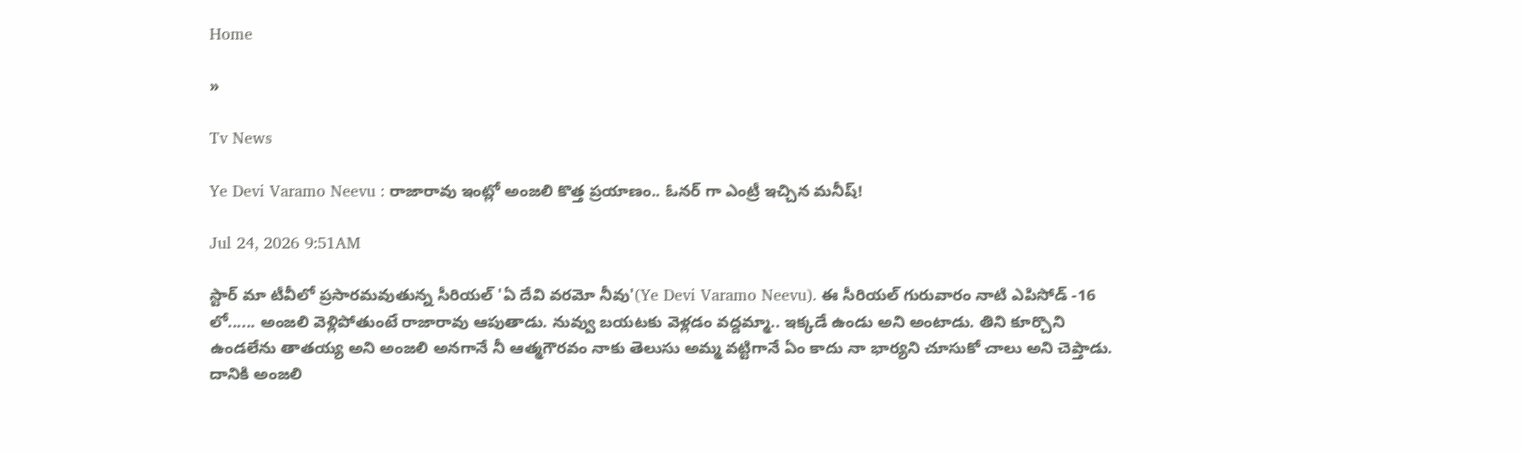Home

»

Tv News

Ye Devi Varamo Neevu : రాజారావు ఇంట్లో అంజలి కొత్త ప్రయాణం.. ఓనర్ గా ఎంట్రీ ఇచ్చిన మనీష్!

Jul 24, 2026 9:51AM

స్టార్ మా టీవీలో ప్రసారమవుతున్న సీరియల్ 'ఏ దేవి వరమో నీవు'(Ye Devi Varamo Neevu). ఈ సీరియల్ గురువారం నాటి ఎపిసోడ్ -16 లో...... అంజలి వెళ్లిపోతుంటే రాజారావు ఆపుతాడు. నువ్వు బయటకు వెళ్లడం వద్దమ్మా.. ఇక్కడే ఉండు అని అంటాడు. తిని కూర్చొని ఉండలేను తాతయ్య అని అంజలి అనగానే నీ ఆత్మగౌరవం నాకు తెలుసు అమ్మ వట్టిగానే ఏం కాదు నా భార్యని చూసుకో చాలు అని చెప్తాడు. దానికి అంజలి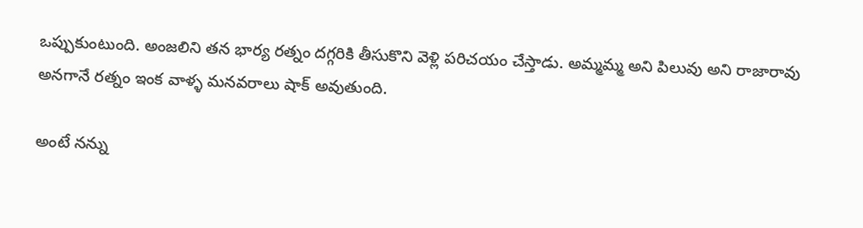ఒప్పుకుంటుంది. అంజలిని తన భార్య రత్నం దగ్గరికి తీసుకొని వెళ్లి పరిచయం చేస్తాడు. అమ్మమ్మ అని పిలువు అని రాజారావు అనగానే రత్నం ఇంక వాళ్ళ మనవరాలు షాక్ అవుతుంది.

అంటే నన్ను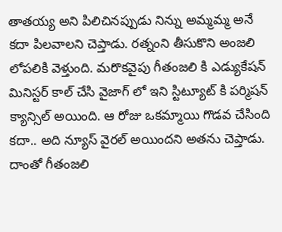తాతయ్య అని పిలిచినప్పుడు నిన్ను అమ్మమ్మ అనే కదా పిలవాలని చెప్తాడు. రత్నంని తీసుకొని అంజలి లోపలికి వెళ్తుంది. మరొకవైపు గీతంజలి కి ఎడ్యుకేషన్ మినిస్టర్ కాల్ చేసి వైజాగ్ లో ఇని స్టిట్యూట్ కి పర్మిషన్ క్యాన్సిల్ అయింది. ఆ రోజు ఒకమ్మాయి గొడవ చేసింది కదా.. అది న్యూస్ వైరల్ అయిందని అతను చెప్తాడు. దాంతో గీతంజలి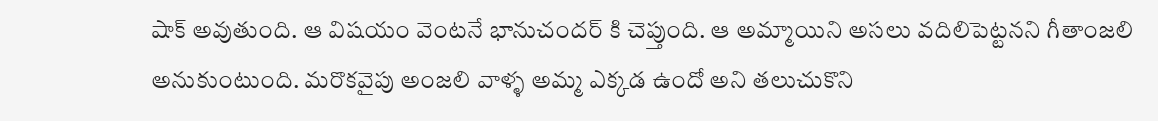షాక్ అవుతుంది. ఆ విషయం వెంటనే భానుచందర్ కి చెప్తుంది. ఆ అమ్మాయిని అసలు వదిలిపెట్టనని గీతాంజలి అనుకుంటుంది. మరొకవైపు అంజలి వాళ్ళ అమ్మ ఎక్కడ ఉందో అని తలుచుకొని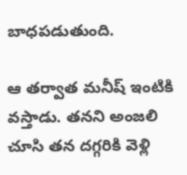బాధపడుతుంది.

ఆ తర్వాత మనీష్ ఇంటికి వస్తాడు. తనని అంజలి చూసి తన దగ్గరికి వెళ్లి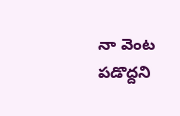నా వెంట పడొద్దని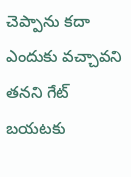చెప్పాను కదా ఎందుకు వచ్చావని తనని గేట్ బయటకు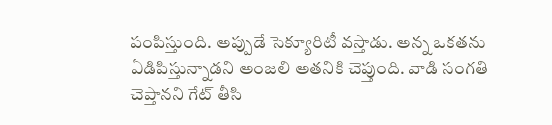పంపిస్తుంది. అప్పుడే సెక్యూరిటీ వస్తాడు. అన్న ఒకతను ఏడిపిస్తున్నాడని అంజలి అతనికి చెప్తుంది. వాడి సంగతి చెప్తానని గేట్ తీసి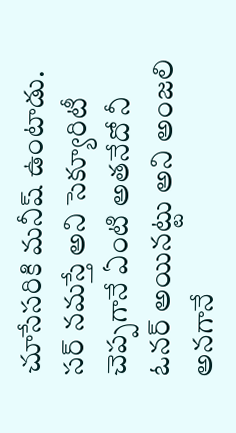చూసేసరికి మనీష్ ఉంటాడు. సర్ నమస్తే అని సెక్యూరిటీ చెప్పగానే ఏంటి అతనేదో నీ ఓనర్ అయినట్టు అని అంజలి అనగానే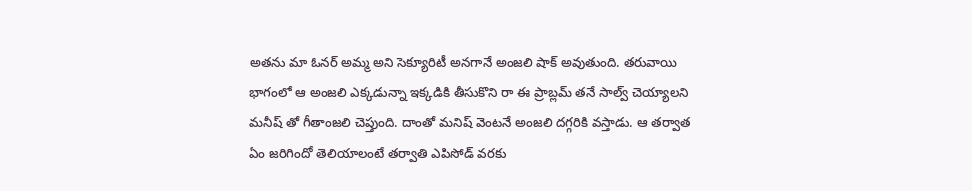అతను మా ఓనర్ అమ్మ అని సెక్యూరిటీ అనగానే అంజలి షాక్ అవుతుంది. తరువాయి భాగంలో ఆ అంజలి ఎక్కడున్నా ఇక్కడికి తీసుకొని రా ఈ ప్రాబ్లమ్ తనే సాల్వ్ చెయ్యాలని మనీష్ తో గీతాంజలి చెప్తుంది. దాంతో మనిష్ వెంటనే అంజలి దగ్గరికి వస్తాడు. ఆ తర్వాత ఏం జరిగిందో తెలియాలంటే తర్వాతి ఎపిసోడ్ వరకు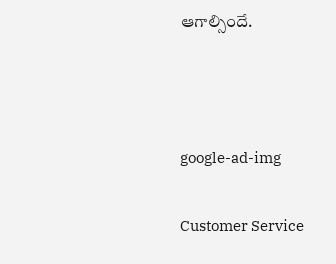ఆగాల్సిందే.



google-ad-img

Customer Service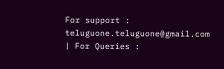For support : teluguone.teluguone@gmail.com | For Queries :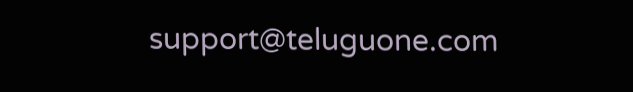support@teluguone.com